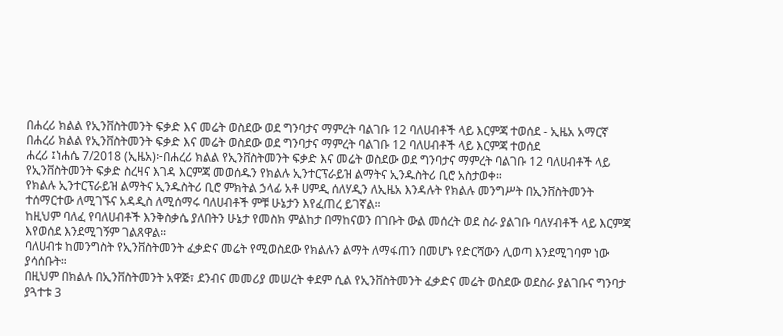በሐረሪ ክልል የኢንቨስትመንት ፍቃድ እና መሬት ወስደው ወደ ግንባታና ማምረት ባልገቡ 12 ባለሀብቶች ላይ እርምጃ ተወሰደ - ኢዜአ አማርኛ
በሐረሪ ክልል የኢንቨስትመንት ፍቃድ እና መሬት ወስደው ወደ ግንባታና ማምረት ባልገቡ 12 ባለሀብቶች ላይ እርምጃ ተወሰደ
ሐረሪ ፤ነሐሴ 7/2018 (ኢዜአ)፦በሐረሪ ክልል የኢንቨስትመንት ፍቃድ እና መሬት ወስደው ወደ ግንባታና ማምረት ባልገቡ 12 ባለሀብቶች ላይ የኢንቨስትመንት ፍቃድ ስረዛና እገዳ እርምጃ መወሰዱን የክልሉ ኢንተርፕራይዝ ልማትና ኢንዱስትሪ ቢሮ አስታወቀ።
የክልሉ ኢንተርፕራይዝ ልማትና ኢንዱስትሪ ቢሮ ምክትል ኃላፊ አቶ ሀምዲ ሰለሃዲን ለኢዜአ እንዳሉት የክልሉ መንግሥት በኢንቨስትመንት ተሰማርተው ለሚገኙና አዳዲስ ለሚሰማሩ ባለሀብቶች ምቹ ሁኔታን እየፈጠረ ይገኛል።
ከዚህም ባለፈ የባለሀብቶች እንቅስቃሴ ያለበትን ሁኔታ የመስክ ምልከታ በማከናወን በገቡት ውል መሰረት ወደ ስራ ያልገቡ ባለሃብቶች ላይ እርምጃ እየወሰደ እንደሚገኝም ገልጸዋል።
ባለሀብቱ ከመንግስት የኢንቨስትመንት ፈቃድና መሬት የሚወስደው የክልሉን ልማት ለማፋጠን በመሆኑ የድርሻውን ሊወጣ እንደሚገባም ነው ያሳሰቡት።
በዚህም በክልሉ በኢንቨስትመንት አዋጅ፣ ደንብና መመሪያ መሠረት ቀደም ሲል የኢንቨስትመንት ፈቃድና መሬት ወስደው ወደስራ ያልገቡና ግንባታ ያጓተቱ 3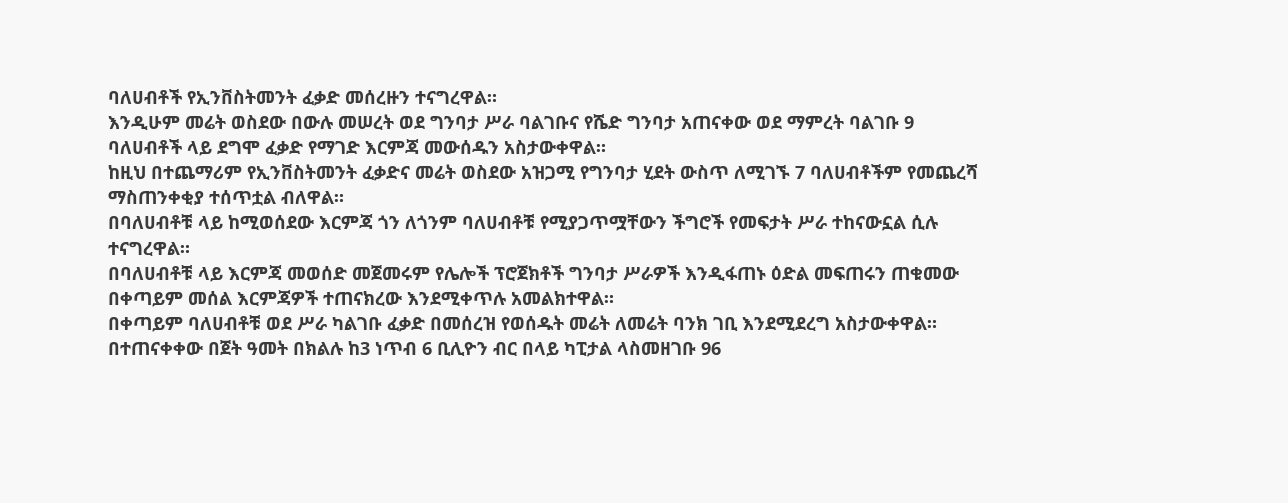ባለሀብቶች የኢንቨስትመንት ፈቃድ መሰረዙን ተናግረዋል።
እንዲሁም መሬት ወስደው በውሉ መሠረት ወደ ግንባታ ሥራ ባልገቡና የሼድ ግንባታ አጠናቀው ወደ ማምረት ባልገቡ 9 ባለሀብቶች ላይ ደግሞ ፈቃድ የማገድ እርምጃ መውሰዱን አስታውቀዋል።
ከዚህ በተጨማሪም የኢንቨስትመንት ፈቃድና መሬት ወስደው አዝጋሚ የግንባታ ሂደት ውስጥ ለሚገኙ 7 ባለሀብቶችም የመጨረሻ ማስጠንቀቂያ ተሰጥቷል ብለዋል።
በባለሀብቶቹ ላይ ከሚወሰደው እርምጃ ጎን ለጎንም ባለሀብቶቹ የሚያጋጥሟቸውን ችግሮች የመፍታት ሥራ ተከናውኗል ሲሉ ተናግረዋል።
በባለሀብቶቹ ላይ እርምጃ መወሰድ መጀመሩም የሌሎች ፕሮጀክቶች ግንባታ ሥራዎች እንዲፋጠኑ ዕድል መፍጠሩን ጠቁመው በቀጣይም መሰል እርምጃዎች ተጠናክረው እንደሚቀጥሉ አመልክተዋል።
በቀጣይም ባለሀብቶቹ ወደ ሥራ ካልገቡ ፈቃድ በመሰረዝ የወሰዱት መሬት ለመሬት ባንክ ገቢ እንደሚደረግ አስታውቀዋል።
በተጠናቀቀው በጀት ዓመት በክልሉ ከ3 ነጥብ 6 ቢሊዮን ብር በላይ ካፒታል ላስመዘገቡ 96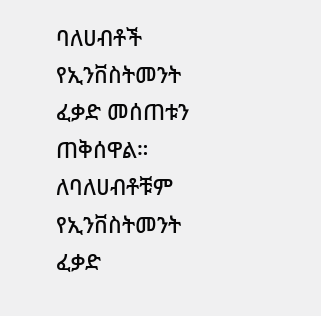ባለሀብቶች የኢንቨስትመንት ፈቃድ መሰጠቱን ጠቅሰዋል።
ለባለሀብቶቹም የኢንቨስትመንት ፈቃድ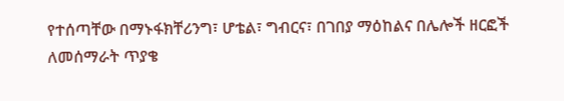የተሰጣቸው በማኑፋክቸሪንግ፣ ሆቴል፣ ግብርና፣ በገበያ ማዕከልና በሌሎች ዘርፎች ለመሰማራት ጥያቄ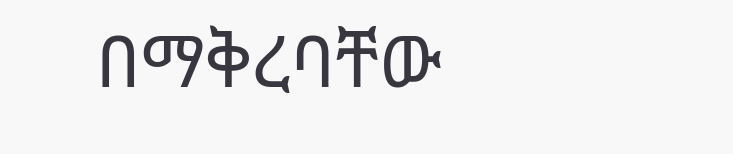በማቅረባቸው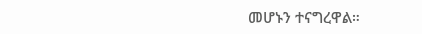መሆኑን ተናግረዋል።